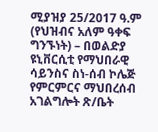ሚያዝያ 25/2017 ዓ.ም (የህዝብና አለም ዓቀፍ ግንኙነት) – በወልድያ ዩኒቨርሲቲ የማህበራዊ ሳይንስና ስነ-ሰብ ኮሌጅ የምርምርና ማህበረሰብ አገልግሎት ጽ/ቤት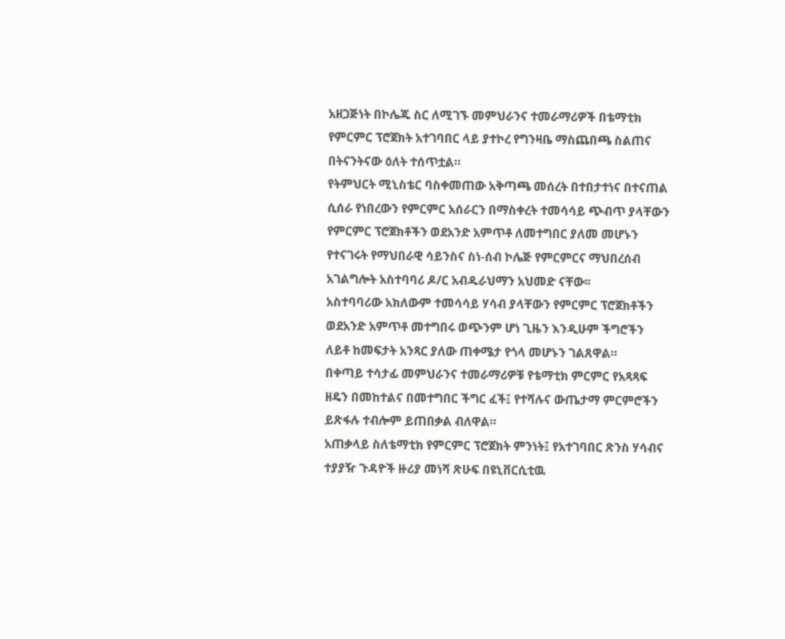አዘጋጅነት በኮሌጁ ስር ለሚገኙ መምህራንና ተመራማሪዎች በቴማቲክ የምርምር ፕሮጀክት አተገባበር ላይ ያተኮረ የግንዛቤ ማስጨበጫ ስልጠና በትናንትናው ዕለት ተሰጥቷል።
የትምህርት ሚኒስቴር ባስቀመጠው አቅጣጫ መሰረት በተበታተነና በተናጠል ሲሰራ የነበረውን የምርምር አሰራርን በማስቀረት ተመሳሳይ ጭብጥ ያላቸውን የምርምር ፕሮጀክቶችን ወደአንድ አምጥቶ ለመተግበር ያለመ መሆኑን የተናገሩት የማህበራዊ ሳይንስና ስነ-ሰብ ኮሌጅ የምርምርና ማህበረሰብ አገልግሎት አስተባባሪ ዶ/ር አብዱራህማን አህመድ ናቸው፡፡
አስተባባሪው አክለውም ተመሳሳይ ሃሳብ ያላቸውን የምርምር ፕሮጀክቶችን ወደአንድ አምጥቶ መተግበሩ ወጭንም ሆነ ጊዜን እንዲሁም ችግሮችን ለይቶ ከመፍታት አንጻር ያለው ጠቀሜታ የጎላ መሆኑን ገልጸዋል።
በቀጣይ ተሳታፊ መምህራንና ተመራማሪዎቹ የቴማቲክ ምርምር የአጻጻፍ ዘዴን በመከተልና በመተግበር ችግር ፈች፤ የተሻሉና ውጤታማ ምርምሮችን ይጽፋሉ ተብሎም ይጠበቃል ብለዋል።
አጠቃላይ ስለቴማቲክ የምርምር ፕሮጀክት ምንነት፤ የአተገባበር ጽንስ ሃሳብና ተያያዥ ጉዳዮች ዙሪያ መነሻ ጽሁፍ በዩኒቨርሲቲዉ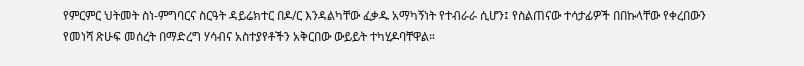የምርምር ህትመት ስነ-ምግባርና ስርዓት ዳይሬክተር በዶ/ር እንዳልካቸው ፈቃዱ አማካኝነት የተብራራ ሲሆን፤ የስልጠናው ተሳታፊዎች በበኩላቸው የቀረበውን የመነሻ ጽሁፍ መሰረት በማድረግ ሃሳብና አስተያየቶችን አቅርበው ውይይት ተካሂዶባቸዋል።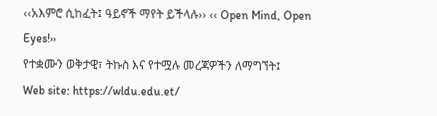‹‹አእምሮ ሲከፈት፤ ዓይኖች ማየት ይችላሉ›› ‹‹ Open Mind, Open Eyes!››
የተቋሙን ወቅታዊ፣ ትኩስ እና የተሟሉ መረጃዎችን ለማግኘት፤
Web site: https://wldu.edu.et/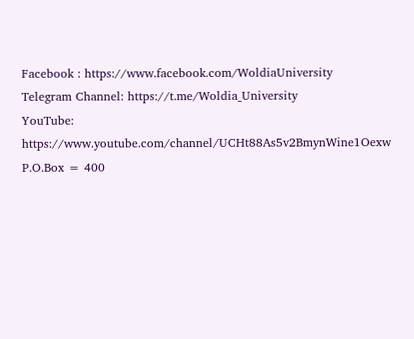Facebook : https://www.facebook.com/WoldiaUniversity
Telegram Channel: https://t.me/Woldia_University
YouTube: https://www.youtube.com/channel/UCHt88As5v2BmynWine1Oexw
P.O.Box = 400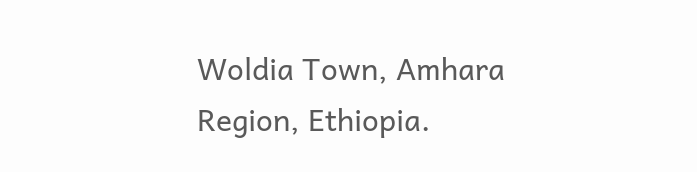Woldia Town, Amhara Region, Ethiopia.